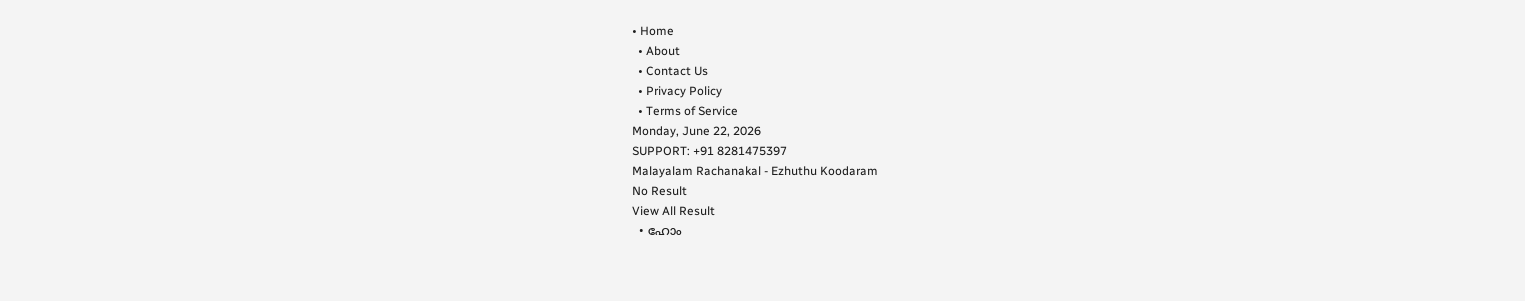• Home
  • About
  • Contact Us
  • Privacy Policy
  • Terms of Service
Monday, June 22, 2026
SUPPORT: +91 8281475397
Malayalam Rachanakal - Ezhuthu Koodaram
No Result
View All Result
  • ഹോം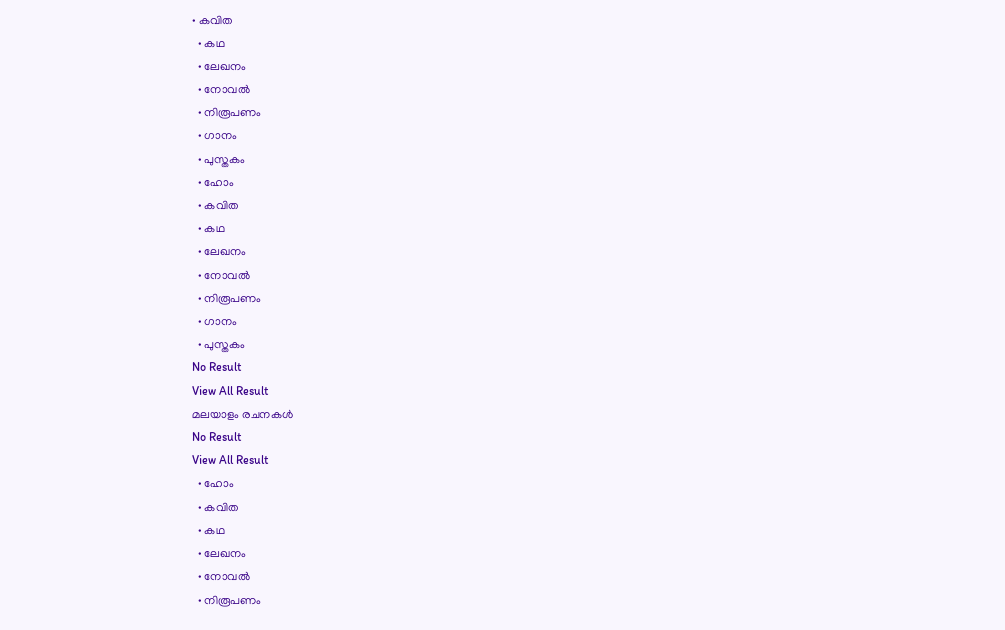• കവിത
  • കഥ
  • ലേഖനം
  • നോവൽ
  • നിരൂപണം
  • ഗാനം
  • പുസ്തകം
  • ഹോം
  • കവിത
  • കഥ
  • ലേഖനം
  • നോവൽ
  • നിരൂപണം
  • ഗാനം
  • പുസ്തകം
No Result
View All Result
മലയാളം രചനകൾ
No Result
View All Result
  • ഹോം
  • കവിത
  • കഥ
  • ലേഖനം
  • നോവൽ
  • നിരൂപണം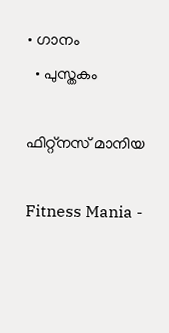• ഗാനം
  • പുസ്തകം

ഫിറ്റ്നസ് മാനിയ

Fitness Mania -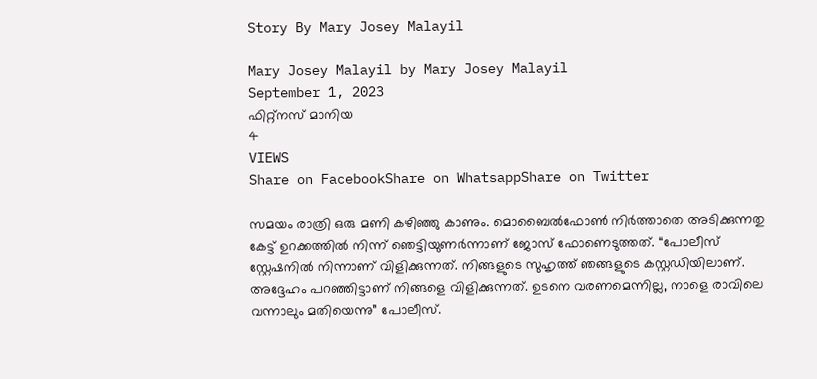Story By Mary Josey Malayil

Mary Josey Malayil by Mary Josey Malayil
September 1, 2023
ഫിറ്റ്നസ് മാനിയ
4
VIEWS
Share on FacebookShare on WhatsappShare on Twitter

സമയം രാത്രി ഒരു മണി കഴിഞ്ഞു കാണും. മൊബൈൽഫോൺ നിർത്താതെ അടിക്കുന്നതു കേട്ട് ഉറക്കത്തിൽ നിന്ന് ഞെട്ടിയുണർന്നാണ് ജോസ് ഫോണെടുത്തത്. “പോലീസ് സ്റ്റേഷനിൽ നിന്നാണ് വിളിക്കുന്നത്. നിങ്ങളുടെ സുഹൃത്ത് ഞങ്ങളുടെ കസ്റ്റഡിയിലാണ്. അദ്ദേഹം പറഞ്ഞിട്ടാണ് നിങ്ങളെ വിളിക്കുന്നത്. ഉടനെ വരണമെന്നില്ല, നാളെ രാവിലെ വന്നാലും മതിയെന്നു” പോലീസ്.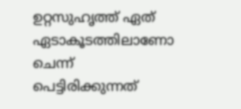ഉറ്റസുഹൃത്ത് ഏത് ഏടാകൂടത്തിലാണോ ചെന്ന് പെട്ടിരിക്കുന്നത്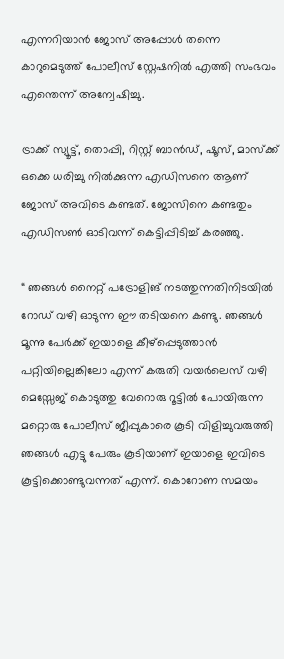എന്നറിയാൻ ജോസ് അപ്പോൾ തന്നെ കാറുമെടുത്ത് പോലീസ് സ്റ്റേഷനിൽ എത്തി സംഭവം എന്തെന്ന് അന്വേഷിച്ചു.

ട്രാക്ക് സ്യൂട്ട്, തൊപ്പി, റിസ്റ്റ് ബാൻഡ്, ഷൂസ്, മാസ്ക്ക് ഒക്കെ ധരിച്ചു നിൽക്കുന്ന എഡിസനെ ആണ് ജോസ് അവിടെ കണ്ടത്. ജോസിനെ കണ്ടതും എഡിസൺ ഓടിവന്ന് കെട്ടിപ്പിടിച്ച് കരഞ്ഞു.

“ ഞങ്ങൾ നൈറ്റ് പട്രോളിങ് നടത്തുന്നതിനിടയിൽ റോഡ് വഴി ഓടുന്ന ഈ തടിയനെ കണ്ടു. ഞങ്ങൾ മൂന്നു പേർക്ക് ഇയാളെ കീഴ്പ്പെടുത്താൻ പറ്റിയില്ലെങ്കിലോ എന്ന് കരുതി വയർലെസ് വഴി മെസ്സേജ് കൊടുത്തു വേറൊരു റൂട്ടിൽ പോയിരുന്ന മറ്റൊരു പോലീസ് ജീപ്പുകാരെ കൂടി വിളിച്ചുവരുത്തി ഞങ്ങൾ എട്ടു പേരും കൂടിയാണ് ഇയാളെ ഇവിടെ കൂട്ടിക്കൊണ്ടുവന്നത് എന്ന്. കൊറോണ സമയം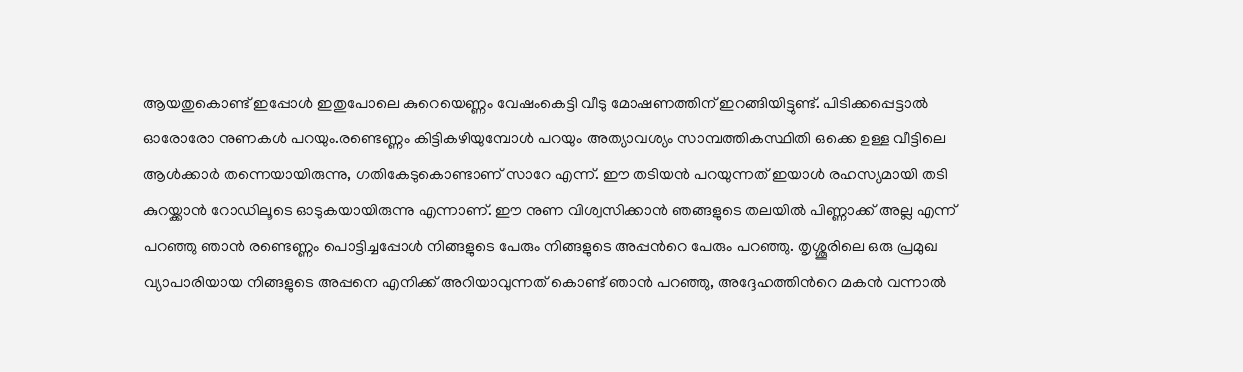ആയതുകൊണ്ട് ഇപ്പോൾ ഇതുപോലെ കുറെയെണ്ണം വേഷംകെട്ടി വീടു മോഷണത്തിന് ഇറങ്ങിയിട്ടുണ്ട്. പിടിക്കപ്പെട്ടാൽ ഓരോരോ നുണകൾ പറയും.രണ്ടെണ്ണം കിട്ടികഴിയുമ്പോൾ പറയും അത്യാവശ്യം സാമ്പത്തികസ്ഥിതി ഒക്കെ ഉള്ള വീട്ടിലെ ആൾക്കാർ തന്നെയായിരുന്നു, ഗതികേടുകൊണ്ടാണ് സാറേ എന്ന്. ഈ തടിയൻ പറയുന്നത് ഇയാൾ രഹസ്യമായി തടി കുറയ്ക്കാൻ റോഡിലൂടെ ഓടുകയായിരുന്നു എന്നാണ്. ഈ നുണ വിശ്വസിക്കാൻ ഞങ്ങളുടെ തലയിൽ പിണ്ണാക്ക് അല്ല എന്ന് പറഞ്ഞു ഞാൻ രണ്ടെണ്ണം പൊട്ടിച്ചപ്പോൾ നിങ്ങളുടെ പേരും നിങ്ങളുടെ അപ്പൻറെ പേരും പറഞ്ഞു. തൃശ്ശൂരിലെ ഒരു പ്രമുഖ വ്യാപാരിയായ നിങ്ങളുടെ അപ്പനെ എനിക്ക് അറിയാവുന്നത് കൊണ്ട് ഞാൻ പറഞ്ഞു, അദ്ദേഹത്തിൻറെ മകൻ വന്നാൽ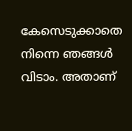കേസെടുക്കാതെ നിന്നെ ഞങ്ങൾ വിടാം. അതാണ്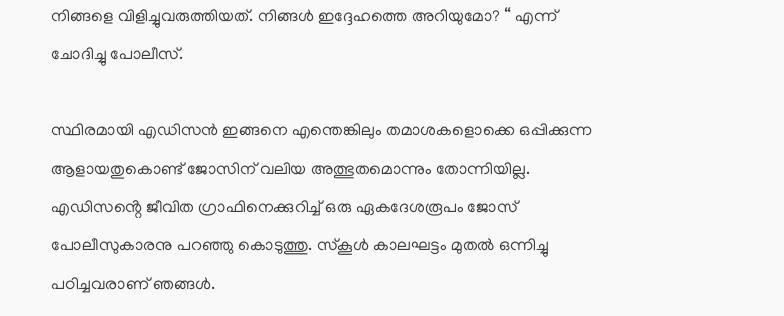നിങ്ങളെ വിളിച്ചുവരുത്തിയത്. നിങ്ങൾ ഇദ്ദേഹത്തെ അറിയുമോ? “ എന്ന് ചോദിച്ചു പോലീസ്.

സ്ഥിരമായി എഡിസൻ ഇങ്ങനെ എന്തെങ്കിലും തമാശകളൊക്കെ ഒപ്പിക്കുന്ന ആളായതുകൊണ്ട് ജോസിന് വലിയ അത്ഭുതമൊന്നും തോന്നിയില്ല. എഡിസൻ്റെ ജീവിത ഗ്രാഫിനെക്കുറിച്ച് ഒരു ഏകദേശരൂപം ജോസ് പോലീസുകാരനു പറഞ്ഞു കൊടുത്തു. സ്കൂൾ കാലഘട്ടം മുതൽ ഒന്നിച്ചു പഠിച്ചവരാണ് ഞങ്ങൾ.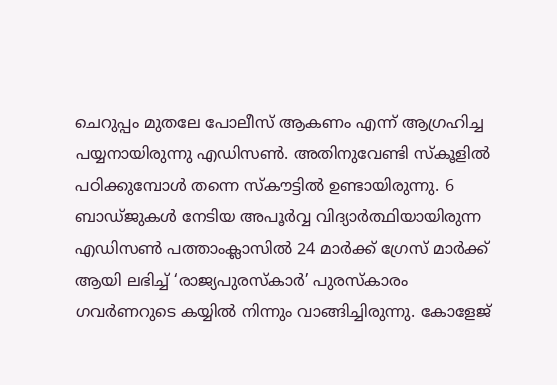ചെറുപ്പം മുതലേ പോലീസ് ആകണം എന്ന് ആഗ്രഹിച്ച പയ്യനായിരുന്നു എഡിസൺ. അതിനുവേണ്ടി സ്കൂളിൽ പഠിക്കുമ്പോൾ തന്നെ സ്‌കൗട്ടിൽ ഉണ്ടായിരുന്നു. 6 ബാഡ്ജുകൾ നേടിയ അപൂർവ്വ വിദ്യാർത്ഥിയായിരുന്ന എഡിസൺ പത്താംക്ലാസിൽ 24 മാർക്ക് ഗ്രേസ് മാർക്ക് ആയി ലഭിച്ച് ‘രാജ്യപുരസ്കാർ’ പുരസ്കാരം ഗവർണറുടെ കയ്യിൽ നിന്നും വാങ്ങിച്ചിരുന്നു. കോളേജ്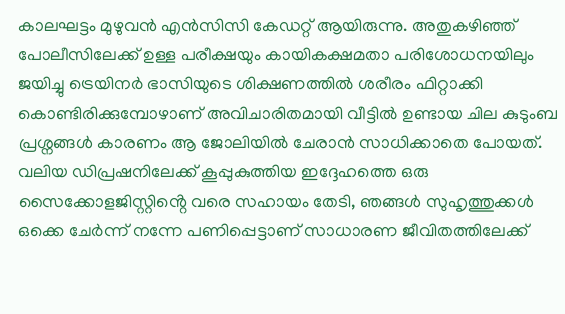കാലഘട്ടം മുഴുവൻ എൻസിസി കേഡറ്റ് ആയിരുന്നു. അതുകഴിഞ്ഞ് പോലീസിലേക്ക് ഉള്ള പരീക്ഷയും കായികക്ഷമതാ പരിശോധനയിലും ജയിച്ചു ട്രെയിനർ ഭാസിയുടെ ശിക്ഷണത്തിൽ ശരീരം ഫിറ്റാക്കി കൊണ്ടിരിക്കുമ്പോഴാണ് അവിചാരിതമായി വീട്ടിൽ ഉണ്ടായ ചില കുടുംബ പ്രശ്നങ്ങൾ കാരണം ആ ജോലിയിൽ ചേരാൻ സാധിക്കാതെ പോയത്. വലിയ ഡിപ്രഷനിലേക്ക് കൂപ്പുകുത്തിയ ഇദ്ദേഹത്തെ ഒരു സൈക്കോളജിസ്റ്റിൻ്റെ വരെ സഹായം തേടി, ഞങ്ങൾ സുഹൃത്തുക്കൾ ഒക്കെ ചേർന്ന് നന്നേ പണിപ്പെട്ടാണ് സാധാരണ ജീവിതത്തിലേക്ക്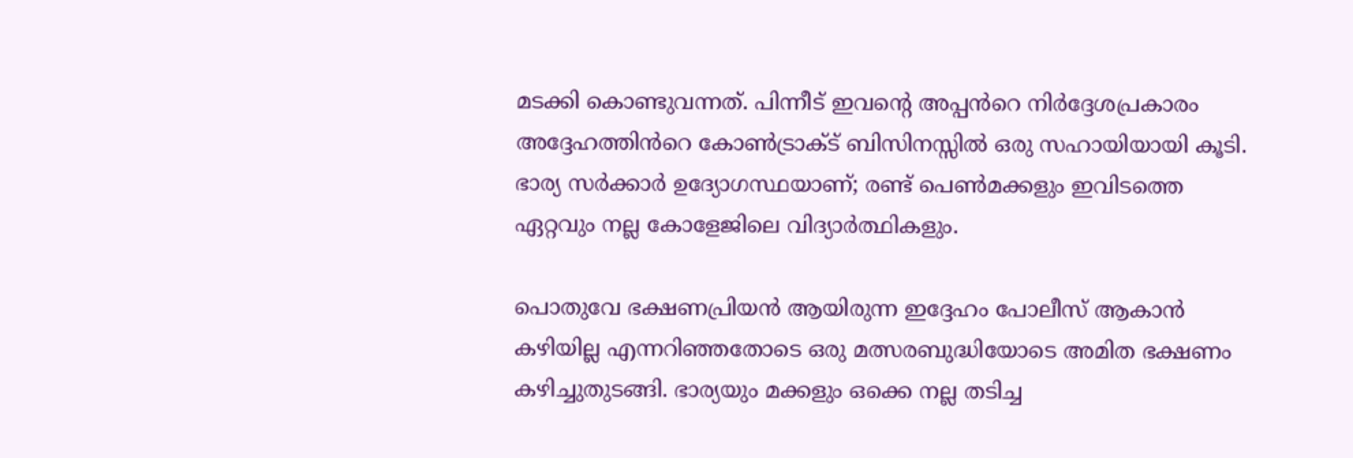മടക്കി കൊണ്ടുവന്നത്. പിന്നീട് ഇവൻ്റെ അപ്പൻറെ നിർദ്ദേശപ്രകാരം അദ്ദേഹത്തിൻറെ കോൺട്രാക്ട് ബിസിനസ്സിൽ ഒരു സഹായിയായി കൂടി. ഭാര്യ സർക്കാർ ഉദ്യോഗസ്ഥയാണ്; രണ്ട് പെൺമക്കളും ഇവിടത്തെ ഏറ്റവും നല്ല കോളേജിലെ വിദ്യാർത്ഥികളും.

പൊതുവേ ഭക്ഷണപ്രിയൻ ആയിരുന്ന ഇദ്ദേഹം പോലീസ് ആകാൻ കഴിയില്ല എന്നറിഞ്ഞതോടെ ഒരു മത്സരബുദ്ധിയോടെ അമിത ഭക്ഷണം കഴിച്ചുതുടങ്ങി. ഭാര്യയും മക്കളും ഒക്കെ നല്ല തടിച്ച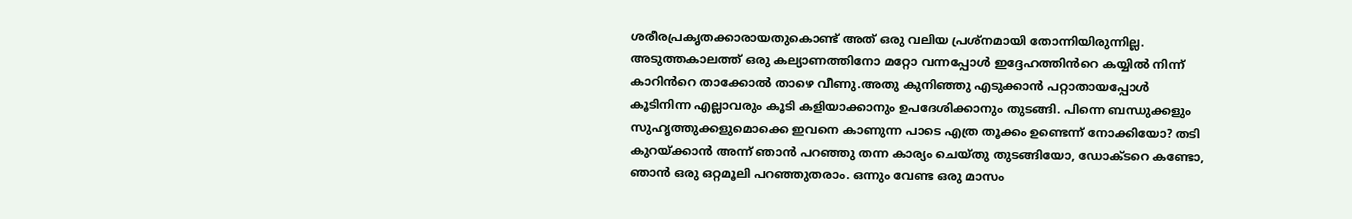ശരീരപ്രകൃതക്കാരായതുകൊണ്ട് അത് ഒരു വലിയ പ്രശ്നമായി തോന്നിയിരുന്നില്ല. അടുത്തകാലത്ത് ഒരു കല്യാണത്തിനോ മറ്റോ വന്നപ്പോൾ ഇദ്ദേഹത്തിൻറെ കയ്യിൽ നിന്ന് കാറിൻറെ താക്കോൽ താഴെ വീണു.അതു കുനിഞ്ഞു എടുക്കാൻ പറ്റാതായപ്പോൾ കൂടിനിന്ന എല്ലാവരും കൂടി കളിയാക്കാനും ഉപദേശിക്കാനും തുടങ്ങി. പിന്നെ ബന്ധുക്കളും സുഹൃത്തുക്കളുമൊക്കെ ഇവനെ കാണുന്ന പാടെ എത്ര തൂക്കം ഉണ്ടെന്ന് നോക്കിയോ? തടി കുറയ്ക്കാൻ അന്ന് ഞാൻ പറഞ്ഞു തന്ന കാര്യം ചെയ്തു തുടങ്ങിയോ, ഡോക്ടറെ കണ്ടോ, ഞാൻ ഒരു ഒറ്റമൂലി പറഞ്ഞുതരാം. ഒന്നും വേണ്ട ഒരു മാസം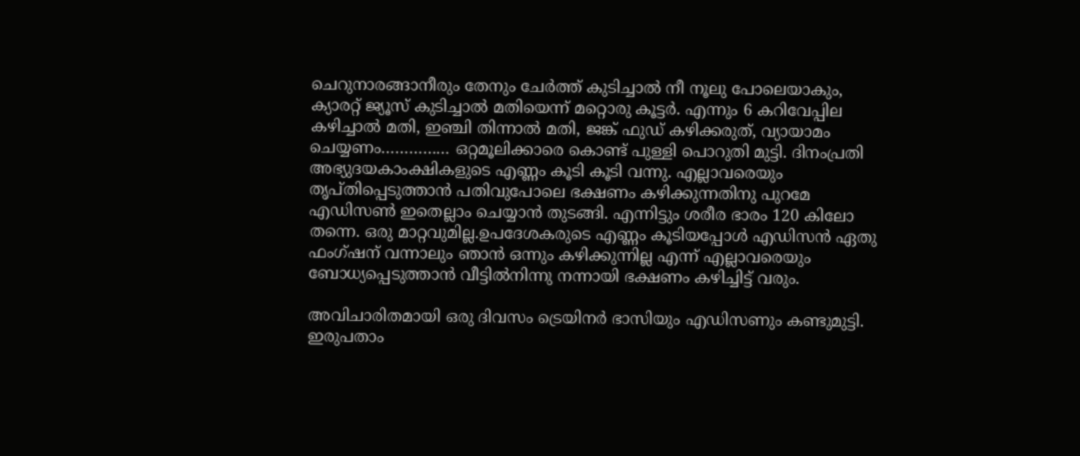ചെറുനാരങ്ങാനീരും തേനും ചേർത്ത് കുടിച്ചാൽ നീ നൂലു പോലെയാകും, ക്യാരറ്റ് ജ്യൂസ് കുടിച്ചാൽ മതിയെന്ന് മറ്റൊരു കൂട്ടർ. എന്നും 6 കറിവേപ്പില കഴിച്ചാൽ മതി, ഇഞ്ചി തിന്നാൽ മതി, ജങ്ക് ഫുഡ് കഴിക്കരുത്, വ്യായാമം ചെയ്യണം…………… ഒറ്റമൂലിക്കാരെ കൊണ്ട് പുള്ളി പൊറുതി മുട്ടി. ദിനംപ്രതി അഭ്യുദയകാംക്ഷികളുടെ എണ്ണം കൂടി കൂടി വന്നു. എല്ലാവരെയും തൃപ്തിപ്പെടുത്താൻ പതിവുപോലെ ഭക്ഷണം കഴിക്കുന്നതിനു പുറമേ എഡിസൺ ഇതെല്ലാം ചെയ്യാൻ തുടങ്ങി. എന്നിട്ടും ശരീര ഭാരം 120 കിലോ തന്നെ. ഒരു മാറ്റവുമില്ല.ഉപദേശകരുടെ എണ്ണം കൂടിയപ്പോൾ എഡിസൻ ഏതു ഫംഗ്ഷന് വന്നാലും ഞാൻ ഒന്നും കഴിക്കുന്നില്ല എന്ന് എല്ലാവരെയും ബോധ്യപ്പെടുത്താൻ വീട്ടിൽനിന്നു നന്നായി ഭക്ഷണം കഴിച്ചിട്ട് വരും.

അവിചാരിതമായി ഒരു ദിവസം ട്രെയിനർ ഭാസിയും എഡിസണും കണ്ടുമുട്ടി. ഇരുപതാം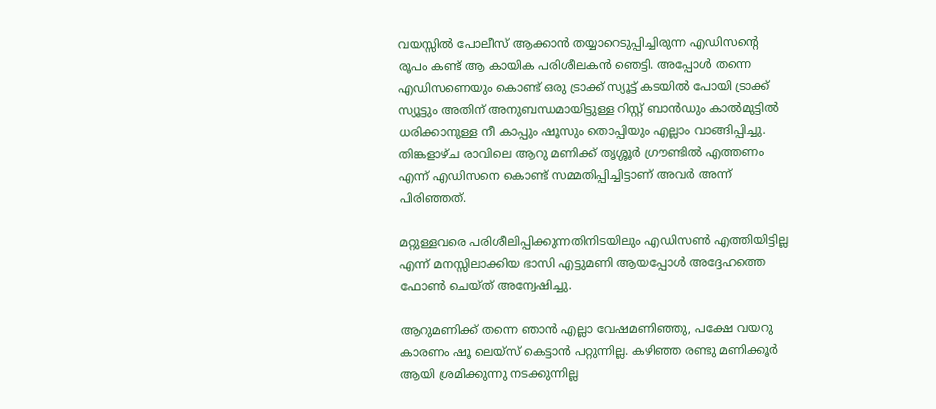വയസ്സിൽ പോലീസ് ആക്കാൻ തയ്യാറെടുപ്പിച്ചിരുന്ന എഡിസൻ്റെ രൂപം കണ്ട് ആ കായിക പരിശീലകൻ ഞെട്ടി. അപ്പോൾ തന്നെ എഡിസണെയും കൊണ്ട് ഒരു ട്രാക്ക് സ്യൂട്ട് കടയിൽ പോയി ട്രാക്ക് സ്യൂട്ടും അതിന് അനുബന്ധമായിട്ടുള്ള റിസ്റ്റ് ബാൻഡും കാൽമുട്ടിൽ ധരിക്കാനുള്ള നീ കാപ്പും ഷൂസും തൊപ്പിയും എല്ലാം വാങ്ങിപ്പിച്ചു. തിങ്കളാഴ്ച രാവിലെ ആറു മണിക്ക് തൃശ്ശൂർ ഗ്രൗണ്ടിൽ എത്തണം എന്ന് എഡിസനെ കൊണ്ട് സമ്മതിപ്പിച്ചിട്ടാണ് അവർ അന്ന് പിരിഞ്ഞത്.

മറ്റുള്ളവരെ പരിശീലിപ്പിക്കുന്നതിനിടയിലും എഡിസൺ എത്തിയിട്ടില്ല എന്ന് മനസ്സിലാക്കിയ ഭാസി എട്ടുമണി ആയപ്പോൾ അദ്ദേഹത്തെ ഫോൺ ചെയ്ത് അന്വേഷിച്ചു.

ആറുമണിക്ക് തന്നെ ഞാൻ എല്ലാ വേഷമണിഞ്ഞു, പക്ഷേ വയറു കാരണം ഷൂ ലെയ്സ് കെട്ടാൻ പറ്റുന്നില്ല. കഴിഞ്ഞ രണ്ടു മണിക്കൂർ ആയി ശ്രമിക്കുന്നു നടക്കുന്നില്ല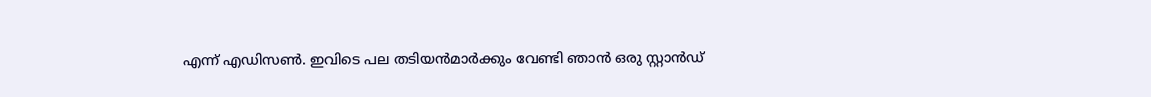എന്ന് എഡിസൺ. ഇവിടെ പല തടിയൻമാർക്കും വേണ്ടി ഞാൻ ഒരു സ്റ്റാൻഡ്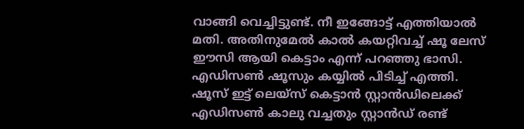വാങ്ങി വെച്ചിട്ടുണ്ട്. നീ ഇങ്ങോട്ട് എത്തിയാൽ മതി. അതിനുമേൽ കാൽ കയറ്റിവച്ച് ഷൂ ലേസ് ഈസി ആയി കെട്ടാം എന്ന് പറഞ്ഞു ഭാസി. എഡിസൺ ഷൂസും കയ്യിൽ പിടിച്ച് എത്തി. ഷൂസ് ഇട്ട് ലെയ്‌സ് കെട്ടാൻ സ്റ്റാൻഡിലെക്ക് എഡിസൺ കാലു വച്ചതും സ്റ്റാൻഡ് രണ്ട്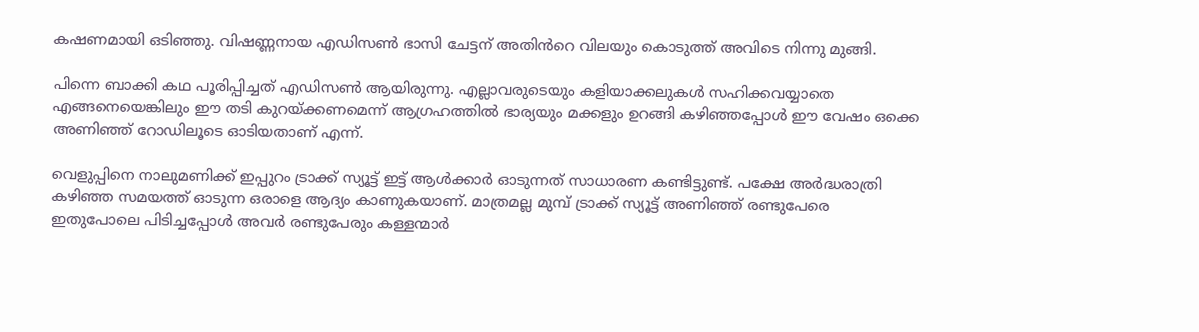കഷണമായി ഒടിഞ്ഞു. വിഷണ്ണനായ എഡിസൺ ഭാസി ചേട്ടന് അതിൻറെ വിലയും കൊടുത്ത് അവിടെ നിന്നു മുങ്ങി.

പിന്നെ ബാക്കി കഥ പൂരിപ്പിച്ചത് എഡിസൺ ആയിരുന്നു. എല്ലാവരുടെയും കളിയാക്കലുകൾ സഹിക്കവയ്യാതെ എങ്ങനെയെങ്കിലും ഈ തടി കുറയ്ക്കണമെന്ന് ആഗ്രഹത്തിൽ ഭാര്യയും മക്കളും ഉറങ്ങി കഴിഞ്ഞപ്പോൾ ഈ വേഷം ഒക്കെ അണിഞ്ഞ് റോഡിലൂടെ ഓടിയതാണ് എന്ന്.

വെളുപ്പിനെ നാലുമണിക്ക് ഇപ്പുറം ട്രാക്ക് സ്യൂട്ട് ഇട്ട് ആൾക്കാർ ഓടുന്നത് സാധാരണ കണ്ടിട്ടുണ്ട്. പക്ഷേ അർദ്ധരാത്രി കഴിഞ്ഞ സമയത്ത് ഓടുന്ന ഒരാളെ ആദ്യം കാണുകയാണ്. മാത്രമല്ല മുമ്പ് ട്രാക്ക് സ്യൂട്ട് അണിഞ്ഞ് രണ്ടുപേരെ ഇതുപോലെ പിടിച്ചപ്പോൾ അവർ രണ്ടുപേരും കള്ളന്മാർ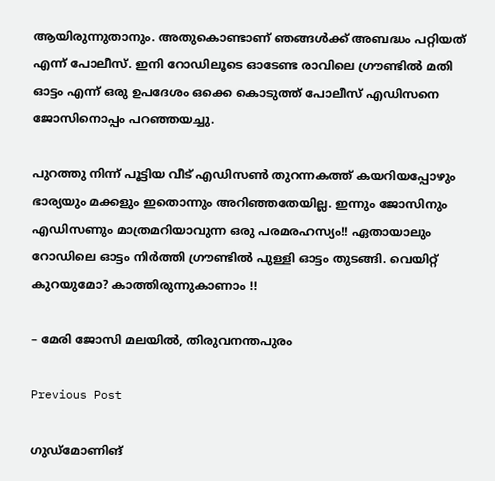ആയിരുന്നുതാനും. അതുകൊണ്ടാണ് ഞങ്ങൾക്ക് അബദ്ധം പറ്റിയത് എന്ന് പോലീസ്. ഇനി റോഡിലൂടെ ഓടേണ്ട രാവിലെ ഗ്രൗണ്ടിൽ മതി ഓട്ടം എന്ന് ഒരു ഉപദേശം ഒക്കെ കൊടുത്ത് പോലീസ് എഡിസനെ ജോസിനൊപ്പം പറഞ്ഞയച്ചു.

പുറത്തു നിന്ന് പൂട്ടിയ വീട് എഡിസൺ തുറന്നകത്ത് കയറിയപ്പോഴും ഭാര്യയും മക്കളും ഇതൊന്നും അറിഞ്ഞതേയില്ല. ഇന്നും ജോസിനും എഡിസണും മാത്രമറിയാവുന്ന ഒരു പരമരഹസ്യം!! ഏതായാലും റോഡിലെ ഓട്ടം നിർത്തി ഗ്രൗണ്ടിൽ പുള്ളി ഓട്ടം തുടങ്ങി. വെയിറ്റ് കുറയുമോ? കാത്തിരുന്നുകാണാം !!

– മേരി ജോസി മലയിൽ, തിരുവനന്തപുരം

Previous Post

ഗുഡ്മോണിങ്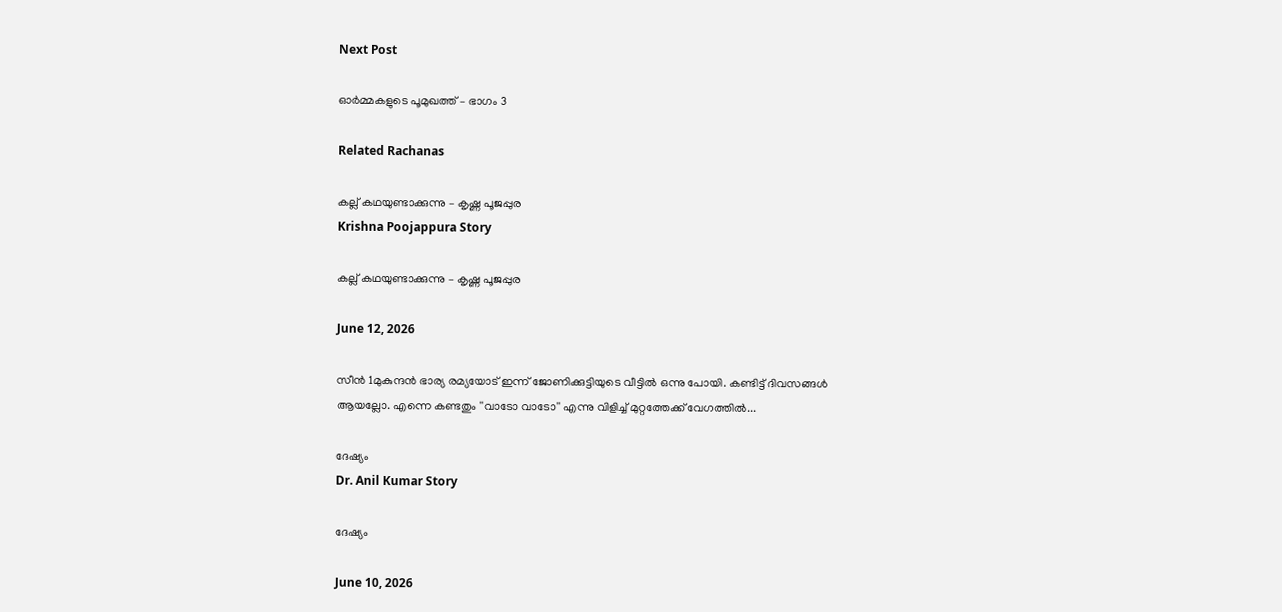Next Post

ഓർമ്മകളുടെ പൂമുഖത്ത് – ഭാഗം 3

Related Rachanas

കല്ല് കഥയുണ്ടാക്കുന്നു – കൃഷ്ണ പൂജപ്പുര
Krishna Poojappura Story

കല്ല് കഥയുണ്ടാക്കുന്നു – കൃഷ്ണ പൂജപ്പുര

June 12, 2026

സീൻ 1മുകുന്ദന്‍ ഭാര്യ രമ്യയോട് ഇന്ന് ജോണിക്കുട്ടിയുടെ വീട്ടില്‍ ഒന്നു പോയി. കണ്ടിട്ട് ദിവസങ്ങള്‍ ആയല്ലോ. എന്നെ കണ്ടതും ''വാടോ വാടോ'' എന്നു വിളിച്ച് മുറ്റത്തേക്ക് വേഗത്തില്‍...

ദേഷ്യം
Dr. Anil Kumar Story

ദേഷ്യം

June 10, 2026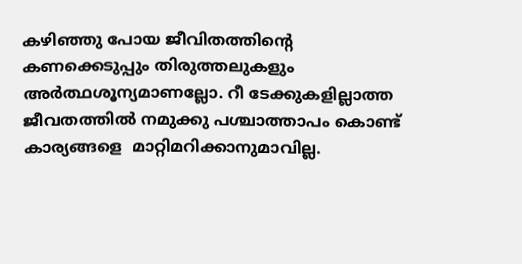കഴിഞ്ഞു പോയ ജീവിതത്തിൻ്റെ കണക്കെടുപ്പും തിരുത്തലുകളും അർത്ഥശൂന്യമാണല്ലോ. റീ ടേക്കുകളില്ലാത്ത ജീവതത്തിൽ നമുക്കു പശ്ചാത്താപം കൊണ്ട് കാര്യങ്ങളെ  മാറ്റിമറിക്കാനുമാവില്ല.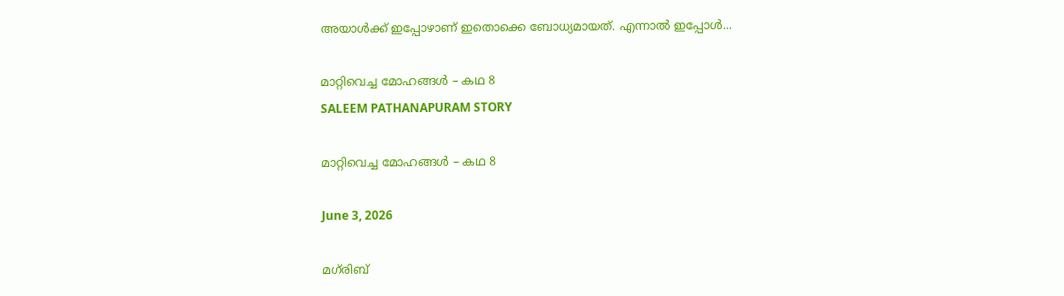അയാൾക്ക് ഇപ്പോഴാണ് ഇതൊക്കെ ബോധ്യമായത്. എന്നാൽ ഇപ്പോൾ...

മാറ്റിവെച്ച മോഹങ്ങൾ – കഥ 8
SALEEM PATHANAPURAM STORY

മാറ്റിവെച്ച മോഹങ്ങൾ – കഥ 8

June 3, 2026

മഗ്‌രിബ്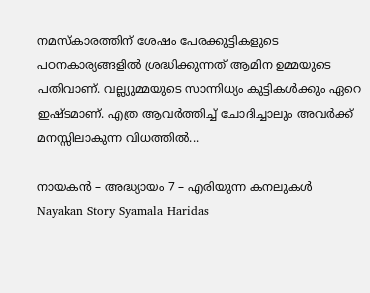നമസ്കാരത്തിന് ശേഷം പേരക്കുട്ടികളുടെ പഠനകാര്യങ്ങളിൽ ശ്രദ്ധിക്കുന്നത് ആമിന ഉമ്മയുടെ പതിവാണ്. വല്ല്യുമ്മയുടെ സാന്നിധ്യം കുട്ടികൾക്കും ഏറെ ഇഷ്ടമാണ്. എത്ര ആവർത്തിച്ച് ചോദിച്ചാലും അവർക്ക് മനസ്സിലാകുന്ന വിധത്തിൽ...

നായകൻ – അദ്ധ്യായം 7 – എരിയുന്ന കനലുകൾ
Nayakan Story Syamala Haridas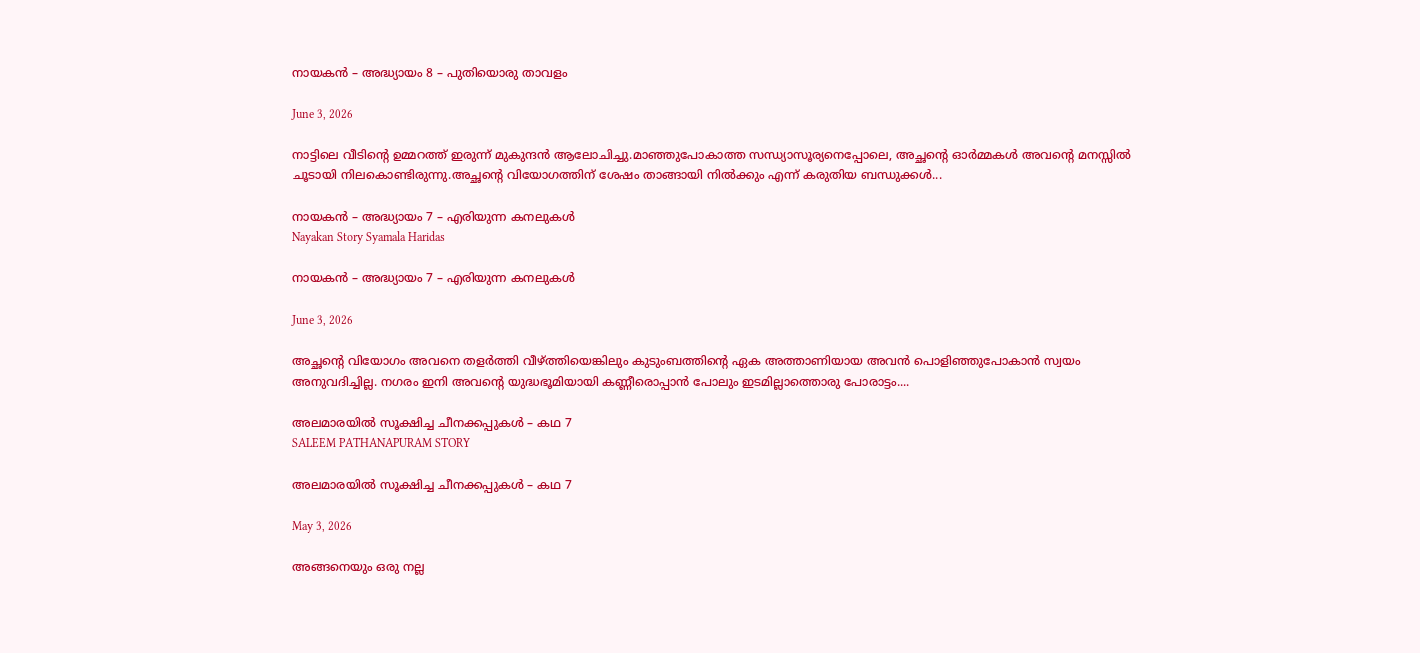നായകൻ – അദ്ധ്യായം 8 – പുതിയൊരു താവളം

June 3, 2026

നാട്ടിലെ വീടിൻ്റെ ഉമ്മറത്ത് ഇരുന്ന് മുകുന്ദൻ ആലോചിച്ചു.മാഞ്ഞുപോകാത്ത സന്ധ്യാസൂര്യനെപ്പോലെ, അച്ഛൻ്റെ ഓർമ്മകൾ അവൻ്റെ മനസ്സിൽ ചൂടായി നിലകൊണ്ടിരുന്നു.അച്ഛൻ്റെ വിയോഗത്തിന് ശേഷം താങ്ങായി നിൽക്കും എന്ന് കരുതിയ ബന്ധുക്കൾ...

നായകൻ – അദ്ധ്യായം 7 – എരിയുന്ന കനലുകൾ
Nayakan Story Syamala Haridas

നായകൻ – അദ്ധ്യായം 7 – എരിയുന്ന കനലുകൾ

June 3, 2026

അച്ഛൻ്റെ വിയോഗം അവനെ തളർത്തി വീഴ്ത്തിയെങ്കിലും കുടുംബത്തിൻ്റെ ഏക അത്താണിയായ അവൻ പൊളിഞ്ഞുപോകാൻ സ്വയം അനുവദിച്ചില്ല. നഗരം ഇനി അവൻ്റെ യുദ്ധഭൂമിയായി കണ്ണീരൊപ്പാൻ പോലും ഇടമില്ലാത്തൊരു പോരാട്ടം....

അലമാരയിൽ സൂക്ഷിച്ച ചീനക്കപ്പുകൾ – കഥ 7
SALEEM PATHANAPURAM STORY

അലമാരയിൽ സൂക്ഷിച്ച ചീനക്കപ്പുകൾ – കഥ 7

May 3, 2026

അങ്ങനെയും ഒരു നല്ല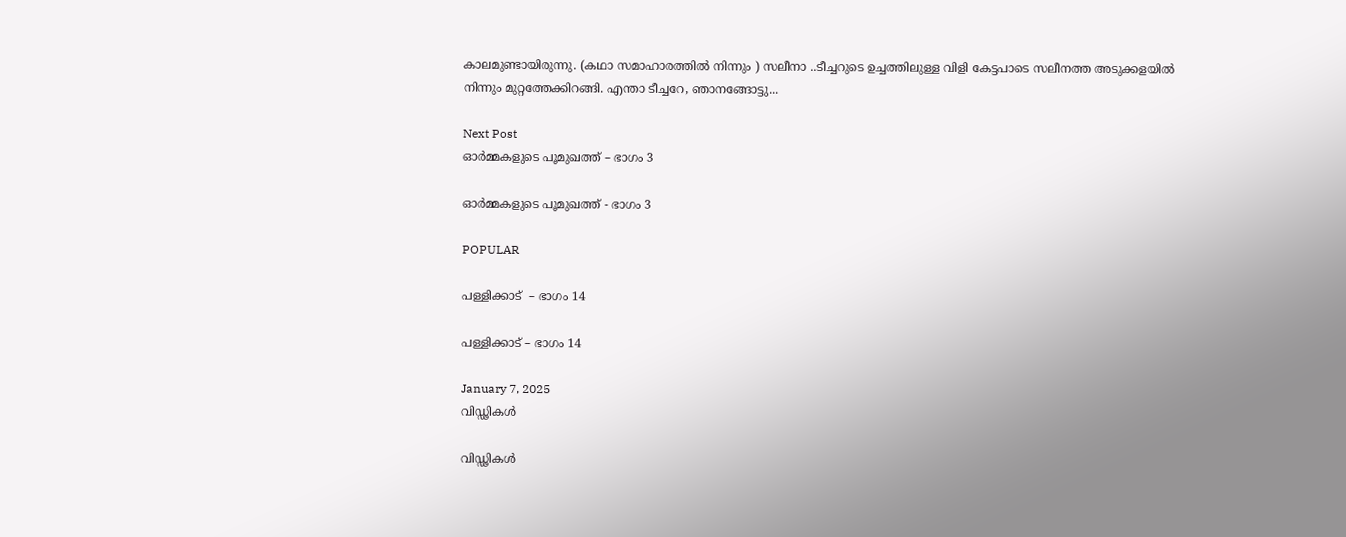കാലമുണ്ടായിരുന്നു. (കഥാ സമാഹാരത്തിൽ നിന്നും ) സലീനാ ..ടീച്ചറുടെ ഉച്ചത്തിലുള്ള വിളി കേട്ടപാടെ സലീനത്ത അടുക്കളയിൽ നിന്നും മുറ്റത്തേക്കിറങ്ങി. എന്താ ടീച്ചറേ, ഞാനങ്ങോട്ടു...

Next Post
ഓർമ്മകളുടെ പൂമുഖത്ത് – ഭാഗം 3

ഓർമ്മകളുടെ പൂമുഖത്ത് - ഭാഗം 3

POPULAR

പള്ളിക്കാട്  – ഭാഗം 14

പള്ളിക്കാട് – ഭാഗം 14

January 7, 2025
വിഡ്ഢികൾ

വിഡ്ഢികൾ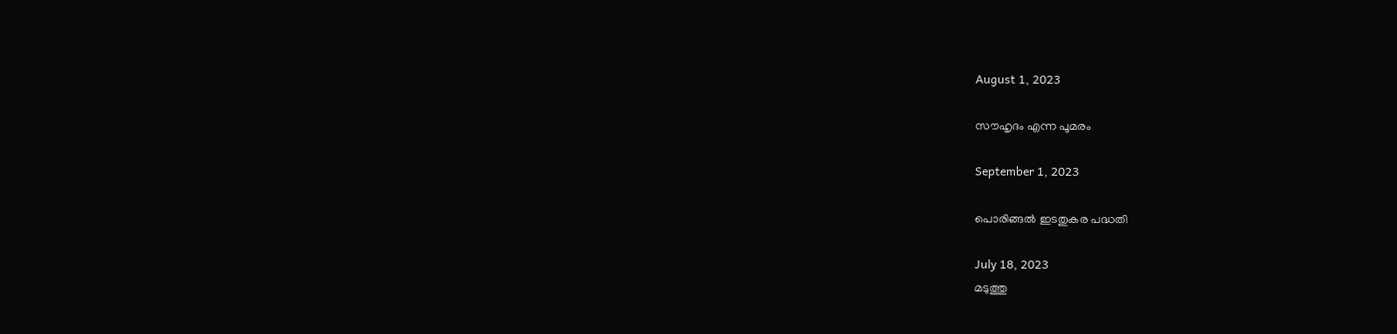August 1, 2023

സൗഹൃദം എന്ന പൂമരം

September 1, 2023

പൊരിങ്ങൽ ഇടതുകര പദ്ധതി

July 18, 2023
മടുത്തു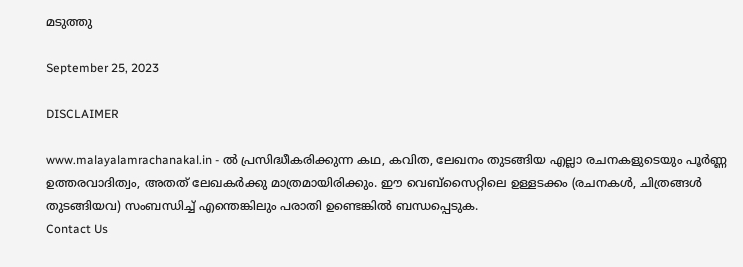മടുത്തു

September 25, 2023

DISCLAIMER

www.malayalamrachanakal.in - ല്‍ പ്രസിദ്ധീകരിക്കുന്ന കഥ, കവിത, ലേഖനം തുടങ്ങിയ എല്ലാ രചനകളുടെയും പൂർണ്ണ ഉത്തരവാദിത്വം, അതത് ലേഖകര്‍ക്കു മാത്രമായിരിക്കും. ഈ വെബ്‌സൈറ്റിലെ ഉള്ളടക്കം (രചനകൾ, ചിത്രങ്ങൾ തുടങ്ങിയവ) സംബന്ധിച്ച് എന്തെങ്കിലും പരാതി ഉണ്ടെങ്കിൽ ബന്ധപ്പെടുക.
Contact Us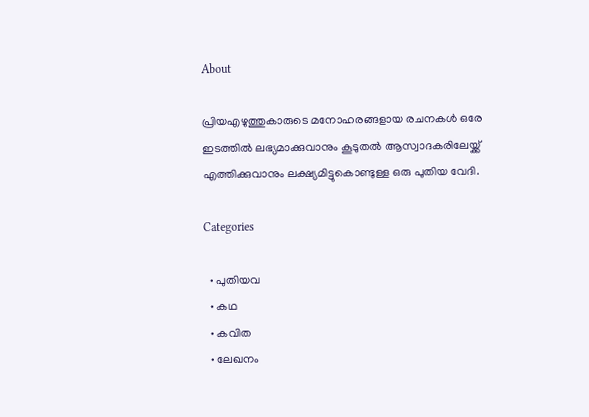About

പ്രിയഎഴുത്തുകാരുടെ മനോഹരങ്ങളായ രചനകൾ ഒരേ ഇടത്തിൽ ലഭ്യമാക്കുവാനും കൂടുതൽ ആസ്വാദകരിലേയ്ക്ക് എത്തിക്കുവാനും ലക്ഷ്യമിട്ടുകൊണ്ടുള്ള ഒരു പുതിയ വേദി.

Categories

  • പുതിയവ
  • കഥ
  • കവിത
  • ലേഖനം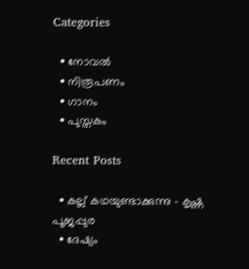Categories

  • നോവൽ
  • നിരൂപണം
  • ഗാനം
  • പുസ്തകം

Recent Posts

  • കല്ല് കഥയുണ്ടാക്കുന്നു – കൃഷ്ണ പൂജപ്പുര
  • ദേഷ്യം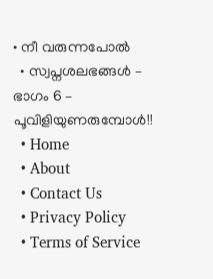• നീ വരുന്നപോൽ
  • സ്വപ്നശലഭങ്ങൾ – ഭാഗം 6 – പൂവിളിയുണരുമ്പോൾ!!
  • Home
  • About
  • Contact Us
  • Privacy Policy
  • Terms of Service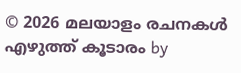© 2026 മലയാളം രചനകൾ എഴുത്ത് കൂടാരം by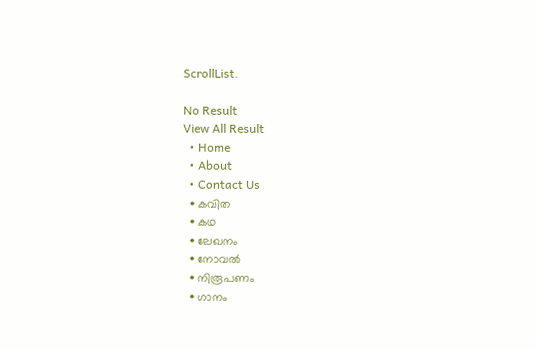ScrollList.

No Result
View All Result
  • Home
  • About
  • Contact Us
  • കവിത
  • കഥ
  • ലേഖനം
  • നോവൽ
  • നിരൂപണം
  • ഗാനം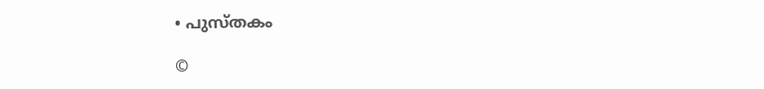• പുസ്തകം

©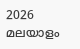2026 മലയാളം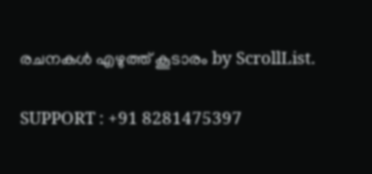രചനകൾ എഴുത്ത് കൂടാരം by ScrollList.

SUPPORT : +91 8281475397